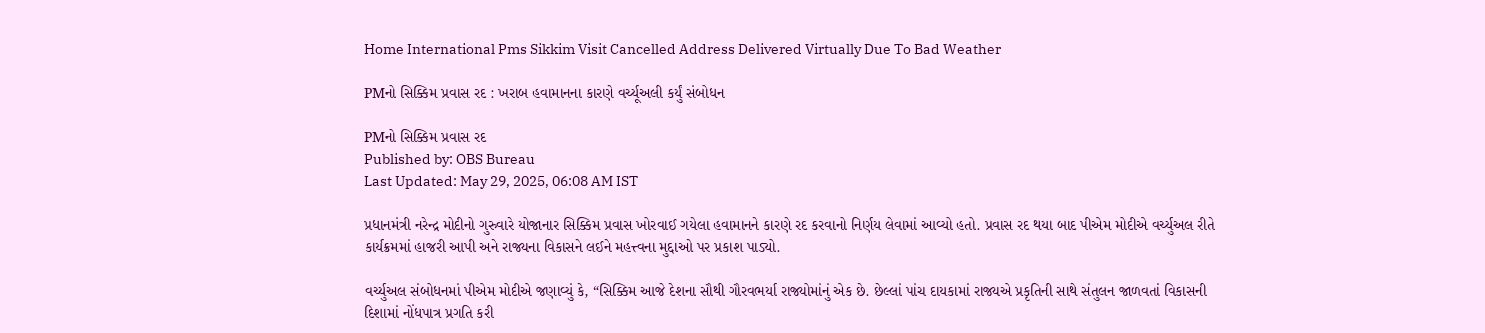Home International Pms Sikkim Visit Cancelled Address Delivered Virtually Due To Bad Weather

PMનો સિક્કિમ પ્રવાસ રદ : ખરાબ હવામાનના કારણે વર્ચ્યૂઅલી કર્યું સંબોધન

PMનો સિક્કિમ પ્રવાસ રદ
Published by: OBS Bureau
Last Updated: May 29, 2025, 06:08 AM IST

પ્રધાનમંત્રી નરેન્દ્ર મોદીનો ગુરુવારે યોજાનાર સિક્કિમ પ્રવાસ ખોરવાઈ ગયેલા હવામાનને કારણે રદ કરવાનો નિર્ણય લેવામાં આવ્યો હતો. પ્રવાસ રદ થયા બાદ પીએમ મોદીએ વર્ચ્યુઅલ રીતે કાર્યક્રમમાં હાજરી આપી અને રાજ્યના વિકાસને લઈને મહત્ત્વના મુદ્દાઓ પર પ્રકાશ પાડ્યો.

વર્ચ્યુઅલ સંબોધનમાં પીએમ મોદીએ જણાવ્યું કે, “સિક્કિમ આજે દેશના સૌથી ગૌરવભર્યા રાજ્યોમાંનું એક છે. છેલ્લાં પાંચ દાયકામાં રાજ્યએ પ્રકૃતિની સાથે સંતુલન જાળવતાં વિકાસની દિશામાં નોંધપાત્ર પ્રગતિ કરી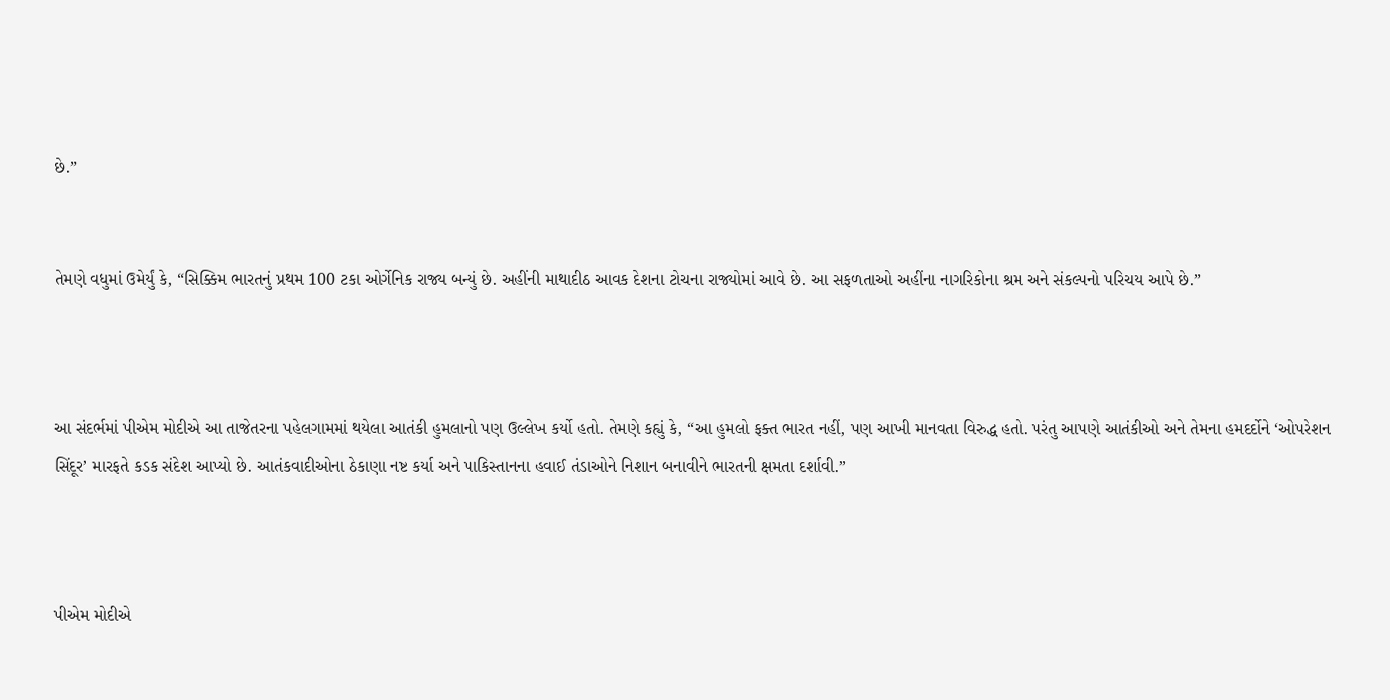છે.”


તેમણે વધુમાં ઉમેર્યું કે, “સિક્કિમ ભારતનું પ્રથમ 100 ટકા ઓર્ગેનિક રાજ્ય બન્યું છે. અહીંની માથાદીઠ આવક દેશના ટોચના રાજ્યોમાં આવે છે. આ સફળતાઓ અહીંના નાગરિકોના શ્રમ અને સંકલ્પનો પરિચય આપે છે.”



આ સંદર્ભમાં પીએમ મોદીએ આ તાજેતરના પહેલગામમાં થયેલા આતંકી હુમલાનો પણ ઉલ્લેખ કર્યો હતો. તેમણે કહ્યું કે, “આ હુમલો ફક્ત ભારત નહીં, પણ આખી માનવતા વિરુદ્ધ હતો. પરંતુ આપણે આતંકીઓ અને તેમના હમદર્દોને ‘ઓપરેશન સિંદૂર’ મારફતે કડક સંદેશ આપ્યો છે. આતંકવાદીઓના ઠેકાણા નષ્ટ કર્યા અને પાકિસ્તાનના હવાઈ તંડાઓને નિશાન બનાવીને ભારતની ક્ષમતા દર્શાવી.”



પીએમ મોદીએ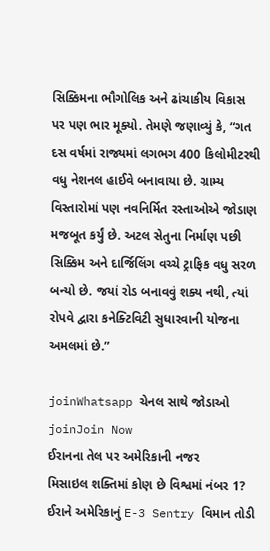સિક્કિમના ભૌગોલિક અને ઢાંચાકીય વિકાસ પર પણ ભાર મૂક્યો. તેમણે જણાવ્યું કે, “ગત દસ વર્ષમાં રાજ્યમાં લગભગ 400 કિલોમીટરથી વધુ નેશનલ હાઈવે બનાવાયા છે. ગ્રામ્ય વિસ્તારોમાં પણ નવનિર્મિત રસ્તાઓએ જોડાણ મજબૂત કર્યું છે. અટલ સેતુના નિર્માણ પછી સિક્કિમ અને દાર્જિલિંગ વચ્ચે ટ્રાફિક વધુ સરળ બન્યો છે. જયાં રોડ બનાવવું શક્ય નથી, ત્યાં રોપવે દ્વારા કનેક્ટિવિટી સુધારવાની યોજના અમલમાં છે.”

joinWhatsapp ચેનલ સાથે જોડાઓ
joinJoin Now
ઈરાનના તેલ પર અમેરિકાની નજર
મિસાઇલ શક્તિમાં કોણ છે વિશ્વમાં નંબર 1?
ઈરાને અમેરિકાનું E-3 Sentry વિમાન તોડી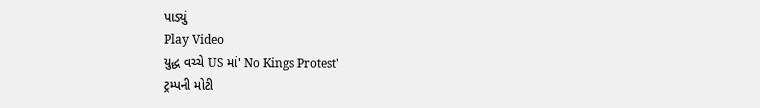પાડ્યું
Play Video
યુદ્ધ વચ્ચે US માં' No Kings Protest'
ટ્રમ્પની મોટી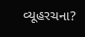વ્યૂહરચના?